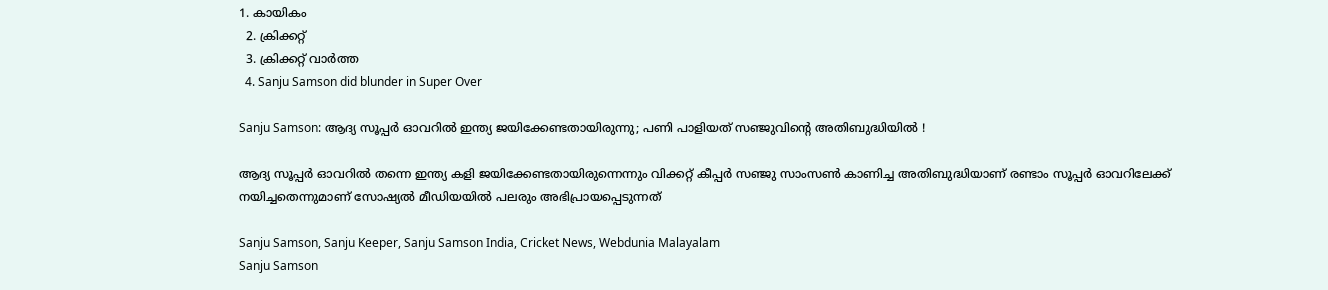1. കായികം
  2. ക്രിക്കറ്റ്‌
  3. ക്രിക്കറ്റ്‌ വാര്‍ത്ത
  4. Sanju Samson did blunder in Super Over

Sanju Samson: ആദ്യ സൂപ്പര്‍ ഓവറില്‍ ഇന്ത്യ ജയിക്കേണ്ടതായിരുന്നു; പണി പാളിയത് സഞ്ജുവിന്റെ അതിബുദ്ധിയില്‍ !

ആദ്യ സൂപ്പര്‍ ഓവറില്‍ തന്നെ ഇന്ത്യ കളി ജയിക്കേണ്ടതായിരുന്നെന്നും വിക്കറ്റ് കീപ്പര്‍ സഞ്ജു സാംസണ്‍ കാണിച്ച അതിബുദ്ധിയാണ് രണ്ടാം സൂപ്പര്‍ ഓവറിലേക്ക് നയിച്ചതെന്നുമാണ് സോഷ്യല്‍ മീഡിയയില്‍ പലരും അഭിപ്രായപ്പെടുന്നത്

Sanju Samson, Sanju Keeper, Sanju Samson India, Cricket News, Webdunia Malayalam
Sanju Samson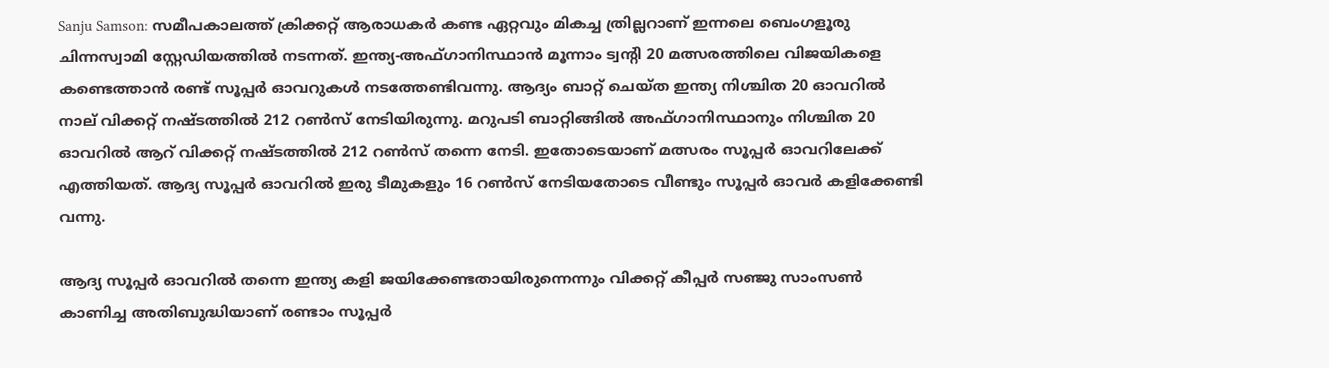Sanju Samson: സമീപകാലത്ത് ക്രിക്കറ്റ് ആരാധകര്‍ കണ്ട ഏറ്റവും മികച്ച ത്രില്ലറാണ് ഇന്നലെ ബെംഗളൂരു ചിന്നസ്വാമി സ്റ്റേഡിയത്തില്‍ നടന്നത്. ഇന്ത്യ-അഫ്ഗാനിസ്ഥാന്‍ മൂന്നാം ട്വന്റി 20 മത്സരത്തിലെ വിജയികളെ കണ്ടെത്താന്‍ രണ്ട് സൂപ്പര്‍ ഓവറുകള്‍ നടത്തേണ്ടിവന്നു. ആദ്യം ബാറ്റ് ചെയ്ത ഇന്ത്യ നിശ്ചിത 20 ഓവറില്‍ നാല് വിക്കറ്റ് നഷ്ടത്തില്‍ 212 റണ്‍സ് നേടിയിരുന്നു. മറുപടി ബാറ്റിങ്ങില്‍ അഫ്ഗാനിസ്ഥാനും നിശ്ചിത 20 ഓവറില്‍ ആറ് വിക്കറ്റ് നഷ്ടത്തില്‍ 212 റണ്‍സ് തന്നെ നേടി. ഇതോടെയാണ് മത്സരം സൂപ്പര്‍ ഓവറിലേക്ക് എത്തിയത്. ആദ്യ സൂപ്പര്‍ ഓവറില്‍ ഇരു ടീമുകളും 16 റണ്‍സ് നേടിയതോടെ വീണ്ടും സൂപ്പര്‍ ഓവര്‍ കളിക്കേണ്ടി വന്നു.

ആദ്യ സൂപ്പര്‍ ഓവറില്‍ തന്നെ ഇന്ത്യ കളി ജയിക്കേണ്ടതായിരുന്നെന്നും വിക്കറ്റ് കീപ്പര്‍ സഞ്ജു സാംസണ്‍ കാണിച്ച അതിബുദ്ധിയാണ് രണ്ടാം സൂപ്പര്‍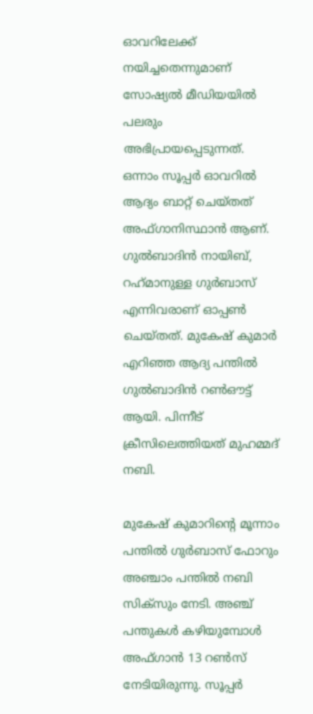ഓവറിലേക്ക് നയിച്ചതെന്നുമാണ് സോഷ്യല്‍ മീഡിയയില്‍ പലരും അഭിപ്രായപ്പെടുന്നത്. ഒന്നാം സൂപ്പര്‍ ഓവറില്‍ ആദ്യം ബാറ്റ് ചെയ്തത് അഫ്ഗാനിസ്ഥാന്‍ ആണ്. ഗുല്‍ബാദിന്‍ നായിബ്, റഹ്‌മാനുള്ള ഗുര്‍ബാസ് എന്നിവരാണ് ഓപ്പണ്‍ ചെയ്തത്. മുകേഷ് കുമാര്‍ എറിഞ്ഞ ആദ്യ പന്തില്‍ ഗുല്‍ബാദിന്‍ റണ്‍ഔട്ട് ആയി. പിന്നീട് ക്രീസിലെത്തിയത് മുഹമ്മദ് നബി.

മുകേഷ് കുമാറിന്റെ മൂന്നാം പന്തില്‍ ഗുര്‍ബാസ് ഫോറും അഞ്ചാം പന്തില്‍ നബി സിക്‌സും നേടി. അഞ്ച് പന്തുകള്‍ കഴിയുമ്പോള്‍ അഫ്ഗാന്‍ 13 റണ്‍സ് നേടിയിരുന്നു. സൂപ്പര്‍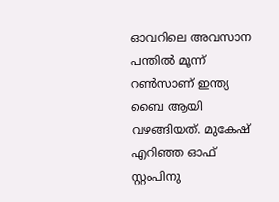ഓവറിലെ അവസാന പന്തില്‍ മൂന്ന് റണ്‍സാണ് ഇന്ത്യ ബൈ ആയി വഴങ്ങിയത്. മുകേഷ് എറിഞ്ഞ ഓഫ് സ്റ്റംപിനു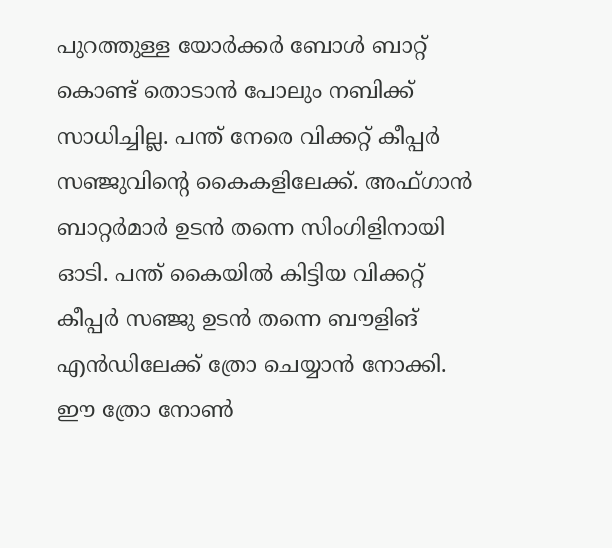പുറത്തുള്ള യോര്‍ക്കര്‍ ബോള്‍ ബാറ്റ് കൊണ്ട് തൊടാന്‍ പോലും നബിക്ക് സാധിച്ചില്ല. പന്ത് നേരെ വിക്കറ്റ് കീപ്പര്‍ സഞ്ജുവിന്റെ കൈകളിലേക്ക്. അഫ്ഗാന്‍ ബാറ്റര്‍മാര്‍ ഉടന്‍ തന്നെ സിംഗിളിനായി ഓടി. പന്ത് കൈയില്‍ കിട്ടിയ വിക്കറ്റ് കീപ്പര്‍ സഞ്ജു ഉടന്‍ തന്നെ ബൗളിങ് എന്‍ഡിലേക്ക് ത്രോ ചെയ്യാന്‍ നോക്കി. ഈ ത്രോ നോണ്‍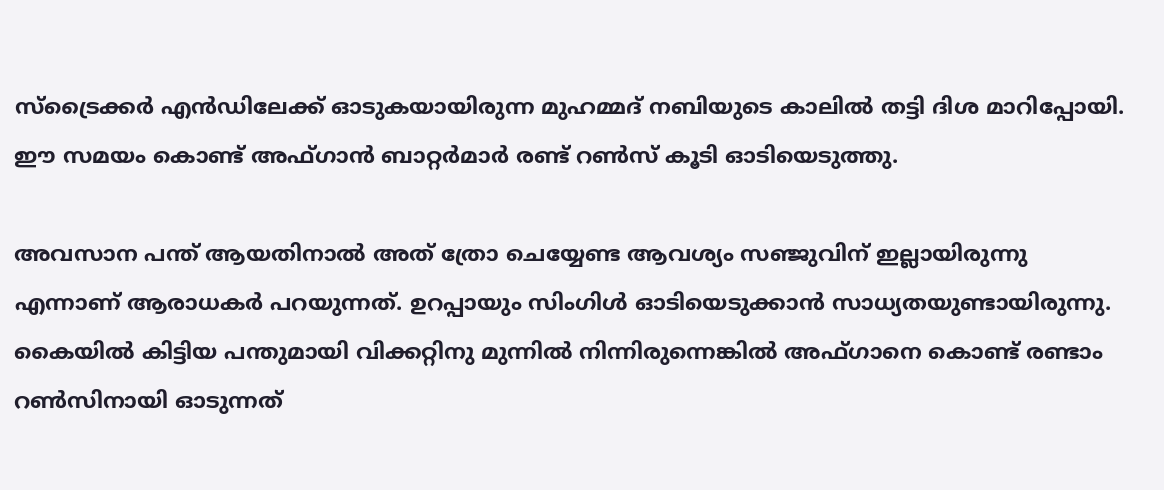സ്‌ട്രൈക്കര്‍ എന്‍ഡിലേക്ക് ഓടുകയായിരുന്ന മുഹമ്മദ് നബിയുടെ കാലില്‍ തട്ടി ദിശ മാറിപ്പോയി. ഈ സമയം കൊണ്ട് അഫ്ഗാന്‍ ബാറ്റര്‍മാര്‍ രണ്ട് റണ്‍സ് കൂടി ഓടിയെടുത്തു.

അവസാന പന്ത് ആയതിനാല്‍ അത് ത്രോ ചെയ്യേണ്ട ആവശ്യം സഞ്ജുവിന് ഇല്ലായിരുന്നു എന്നാണ് ആരാധകര്‍ പറയുന്നത്. ഉറപ്പായും സിംഗിള്‍ ഓടിയെടുക്കാന്‍ സാധ്യതയുണ്ടായിരുന്നു. കൈയില്‍ കിട്ടിയ പന്തുമായി വിക്കറ്റിനു മുന്നില്‍ നിന്നിരുന്നെങ്കില്‍ അഫ്ഗാനെ കൊണ്ട് രണ്ടാം റണ്‍സിനായി ഓടുന്നത്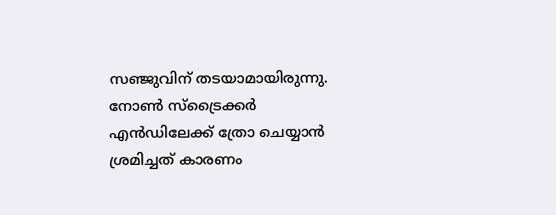സഞ്ജുവിന് തടയാമായിരുന്നു. നോണ്‍ സ്‌ട്രൈക്കര്‍ എന്‍ഡിലേക്ക് ത്രോ ചെയ്യാന്‍ ശ്രമിച്ചത് കാരണം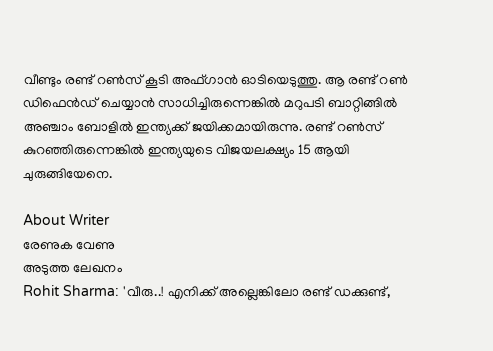വീണ്ടും രണ്ട് റണ്‍സ് കൂടി അഫ്ഗാന്‍ ഓടിയെടുത്തു. ആ രണ്ട് റണ്‍ ഡിഫെന്‍ഡ് ചെയ്യാന്‍ സാധിച്ചിരുന്നെങ്കില്‍ മറുപടി ബാറ്റിങ്ങില്‍ അഞ്ചാം ബോളില്‍ ഇന്ത്യക്ക് ജയിക്കമായിരുന്നു. രണ്ട് റണ്‍സ് കുറഞ്ഞിരുന്നെങ്കില്‍ ഇന്ത്യയുടെ വിജയലക്ഷ്യം 15 ആയി ചുരുങ്ങിയേനെ.

About Writer
രേണുക വേണു
അടുത്ത ലേഖനം
Rohit Sharma: 'വീരു..! എനിക്ക് അല്ലെങ്കിലോ രണ്ട് ഡക്കുണ്ട്,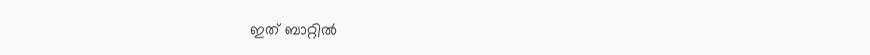ഇത് ബാറ്റില്‍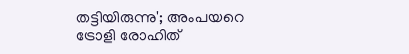തട്ടിയിരുന്നു'; അംപയറെ ട്രോളി രോഹിത്